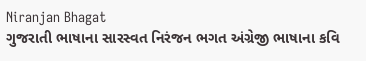Niranjan Bhagat
ગુજરાતી ભાષાના સારસ્વત નિરંજન ભગત અંગ્રેજી ભાષાના કવિ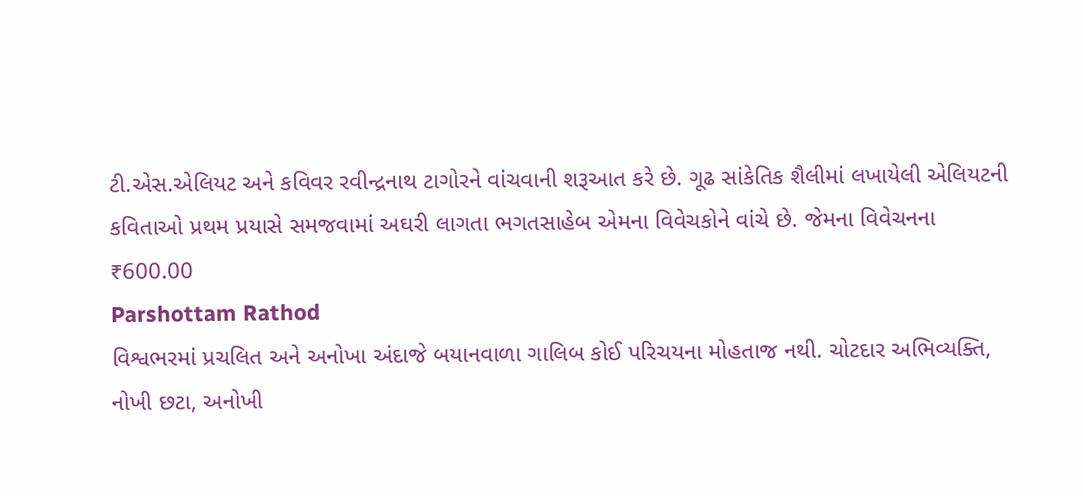ટી.એસ.એલિયટ અને કવિવર રવીન્દ્રનાથ ટાગોરને વાંચવાની શરૂઆત કરે છે. ગૂઢ સાંકેતિક શૈલીમાં લખાયેલી એલિયટની કવિતાઓ પ્રથમ પ્રયાસે સમજવામાં અઘરી લાગતા ભગતસાહેબ એમના વિવેચકોને વાંચે છે. જેમના વિવેચનના
₹600.00
Parshottam Rathod
વિશ્વભરમાં પ્રચલિત અને અનોખા અંદાજે બયાનવાળા ગાલિબ કોઈ પરિચયના મોહતાજ નથી. ચોટદાર અભિવ્યક્તિ, નોખી છટા, અનોખી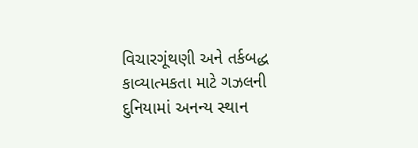વિચારગૂંથણી અને તર્કબદ્ધ કાવ્યાત્મકતા માટે ગઝલની દુનિયામાં અનન્ય સ્થાન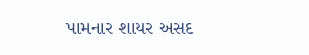પામનાર શાયર અસદ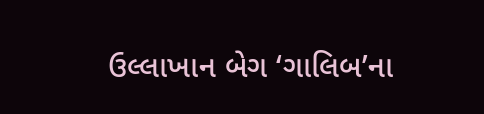ઉલ્લાખાન બેગ ‘ગાલિબ’ના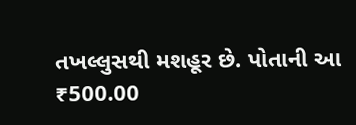તખલ્લુસથી મશહૂર છે. પોતાની આ
₹500.00